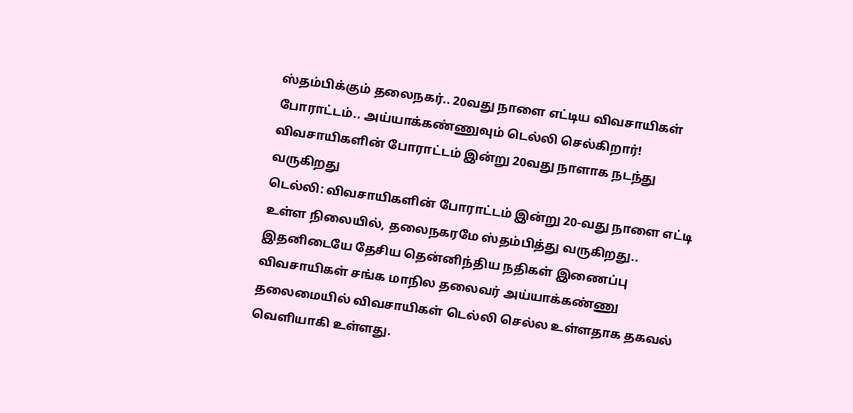ஸ்தம்பிக்கும் தலைநகர்.. 20வது நாளை எட்டிய விவசாயிகள் போராட்டம்.. அய்யாக்கண்ணுவும் டெல்லி செல்கிறார்!
விவசாயிகளின் போராட்டம் இன்று 20வது நாளாக நடந்து வருகிறது
டெல்லி: விவசாயிகளின் போராட்டம் இன்று 20-வது நாளை எட்டி உள்ள நிலையில், தலைநகரமே ஸ்தம்பித்து வருகிறது.. இதனிடையே தேசிய தென்னிந்திய நதிகள் இணைப்பு விவசாயிகள் சங்க மாநில தலைவர் அய்யாக்கண்ணு தலைமையில் விவசாயிகள் டெல்லி செல்ல உள்ளதாக தகவல் வெளியாகி உள்ளது.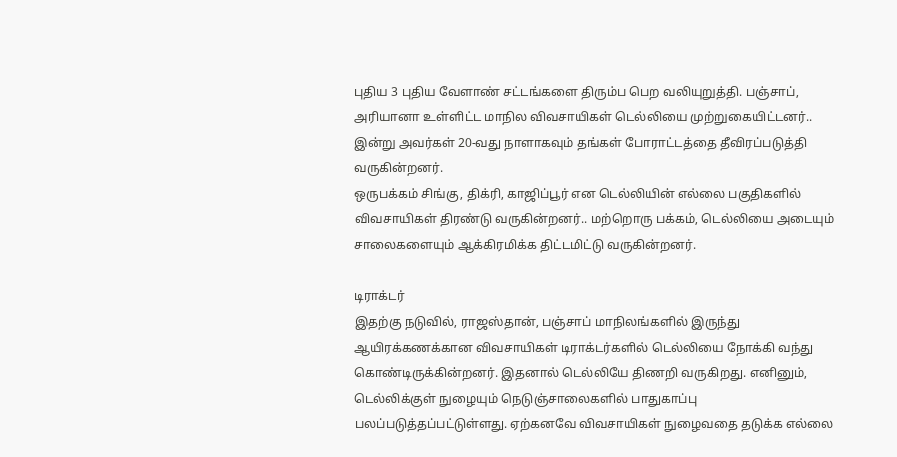புதிய 3 புதிய வேளாண் சட்டங்களை திரும்ப பெற வலியுறுத்தி. பஞ்சாப், அரியானா உள்ளிட்ட மாநில விவசாயிகள் டெல்லியை முற்றுகையிட்டனர்.. இன்று அவர்கள் 20-வது நாளாகவும் தங்கள் போராட்டத்தை தீவிரப்படுத்தி வருகின்றனர்.
ஒருபக்கம் சிங்கு, திக்ரி, காஜிப்பூர் என டெல்லியின் எல்லை பகுதிகளில் விவசாயிகள் திரண்டு வருகின்றனர்.. மற்றொரு பக்கம், டெல்லியை அடையும் சாலைகளையும் ஆக்கிரமிக்க திட்டமிட்டு வருகின்றனர்.

டிராக்டர்
இதற்கு நடுவில், ராஜஸ்தான், பஞ்சாப் மாநிலங்களில் இருந்து ஆயிரக்கணக்கான விவசாயிகள் டிராக்டர்களில் டெல்லியை நோக்கி வந்து கொண்டிருக்கின்றனர். இதனால் டெல்லியே திணறி வருகிறது. எனினும், டெல்லிக்குள் நுழையும் நெடுஞ்சாலைகளில் பாதுகாப்பு பலப்படுத்தப்பட்டுள்ளது. ஏற்கனவே விவசாயிகள் நுழைவதை தடுக்க எல்லை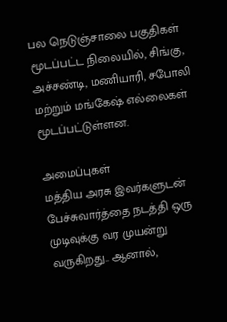பல நெடுஞ்சாலை பகுதிகள் மூடப்பட்ட நிலையில், சிங்கு, அச்சண்டி, மணியாரி, சபோலி மற்றும் மங்கேஷ் எல்லைகள் மூடப்பட்டுள்ளன.

அமைப்புகள்
மத்திய அரசு இவர்களுடன் பேச்சுவார்த்தை நடத்தி ஒரு முடிவுக்கு வர முயன்று வருகிறது.. ஆனால்,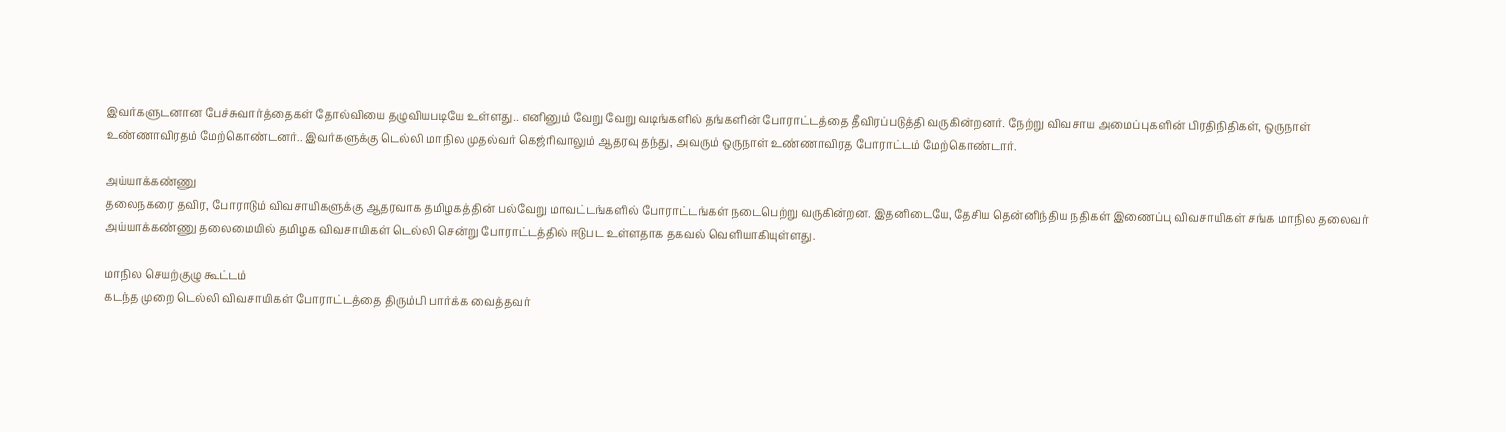இவர்களுடனான பேச்சுவார்த்தைகள் தோல்வியை தழுவியபடியே உள்ளது.. எனினும் வேறு வேறு வடிங்களில் தங்களின் போராட்டத்தை தீவிரப்படுத்தி வருகின்றனர். நேற்று விவசாய அமைப்புகளின் பிரதிநிதிகள், ஒருநாள் உண்ணாவிரதம் மேற்கொண்டனர்.. இவர்களுக்கு டெல்லி மாநில முதல்வர் கெஜ்ரிவாலும் ஆதரவு தந்து, அவரும் ஒருநாள் உண்ணாவிரத போராட்டம் மேற்கொண்டார்.

அய்யாக்கண்ணு
தலைநகரை தவிர, போராடும் விவசாயிகளுக்கு ஆதரவாக தமிழகத்தின் பல்வேறு மாவட்டங்களில் போராட்டங்கள் நடைபெற்று வருகின்றன. இதனிடையே, தேசிய தென்னிந்திய நதிகள் இணைப்பு விவசாயிகள் சங்க மாநில தலைவர் அய்யாக்கண்ணு தலைமையில் தமிழக விவசாயிகள் டெல்லி சென்று போராட்டத்தில் ஈடுபட உள்ளதாக தகவல் வெளியாகியுள்ளது.

மாநில செயற்குழு கூட்டம்
கடந்த முறை டெல்லி விவசாயிகள் போராட்டத்தை திரும்பி பார்க்க வைத்தவர்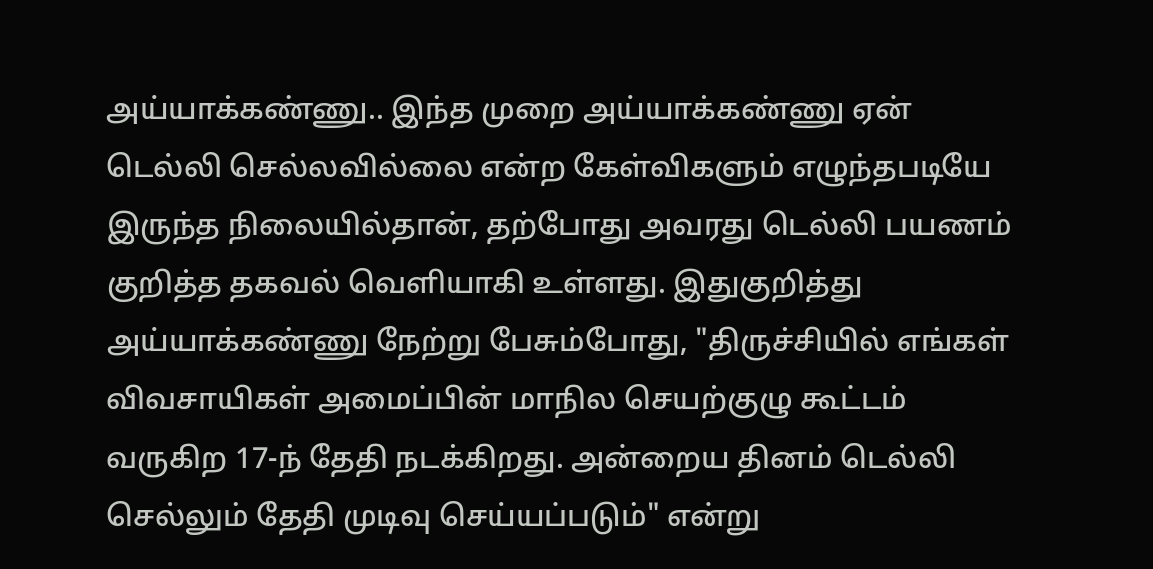அய்யாக்கண்ணு.. இந்த முறை அய்யாக்கண்ணு ஏன் டெல்லி செல்லவில்லை என்ற கேள்விகளும் எழுந்தபடியே இருந்த நிலையில்தான், தற்போது அவரது டெல்லி பயணம் குறித்த தகவல் வெளியாகி உள்ளது. இதுகுறித்து அய்யாக்கண்ணு நேற்று பேசும்போது, "திருச்சியில் எங்கள் விவசாயிகள் அமைப்பின் மாநில செயற்குழு கூட்டம் வருகிற 17-ந் தேதி நடக்கிறது. அன்றைய தினம் டெல்லி செல்லும் தேதி முடிவு செய்யப்படும்" என்று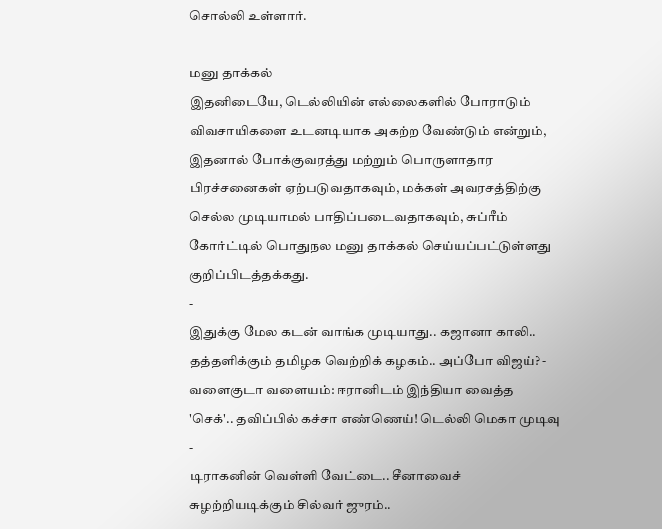சொல்லி உள்ளார்.

மனு தாக்கல்
இதனிடையே, டெல்லியின் எல்லைகளில் போராடும் விவசாயிகளை உடனடியாக அகற்ற வேண்டும் என்றும், இதனால் போக்குவரத்து மற்றும் பொருளாதார பிரச்சனைகள் ஏற்படுவதாகவும், மக்கள் அவரசத்திற்கு செல்ல முடியாமல் பாதிப்படைவதாகவும், சுப்ரீம் கோர்ட்டில் பொதுநல மனு தாக்கல் செய்யப்பட்டுள்ளது குறிப்பிடத்தக்கது.
-
இதுக்கு மேல கடன் வாங்க முடியாது.. கஜானா காலி.. தத்தளிக்கும் தமிழக வெற்றிக் கழகம்.. அப்போ விஜய்? -
வளைகுடா வளையம்: ஈரானிடம் இந்தியா வைத்த 'செக்'.. தவிப்பில் கச்சா எண்ணெய்! டெல்லி மெகா முடிவு -
டிராகனின் வெள்ளி வேட்டை.. சீனாவைச் சுழற்றியடிக்கும் சில்வர் ஜுரம்..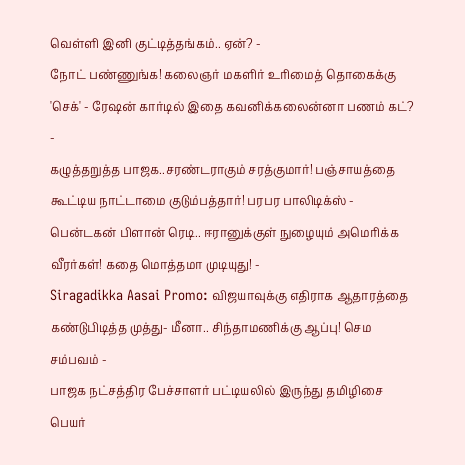வெள்ளி இனி குட்டித்தங்கம்.. ஏன்? -
நோட் பண்ணுங்க! கலைஞர் மகளிர் உரிமைத் தொகைக்கு 'செக்' - ரேஷன் கார்டில் இதை கவனிக்கலைன்னா பணம் கட்? -
கழுத்தறுத்த பாஜக..சரண்டராகும் சரத்குமார்! பஞ்சாயத்தை கூட்டிய நாட்டாமை குடும்பத்தார்! பரபர பாலிடிக்ஸ் -
பென்டகன் பிளான் ரெடி.. ஈரானுக்குள் நுழையும் அமெரிக்க வீரர்கள்! கதை மொத்தமா முடியுது! -
Siragadikka Aasai Promo: விஜயாவுக்கு எதிராக ஆதாரத்தை கண்டுபிடித்த முத்து- மீனா.. சிந்தாமணிக்கு ஆப்பு! செம சம்பவம் -
பாஜக நட்சத்திர பேச்சாளர் பட்டியலில் இருந்து தமிழிசை பெயர்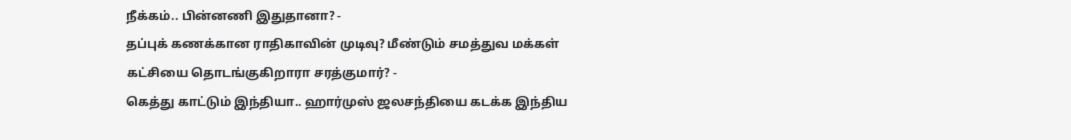நீக்கம்.. பின்னணி இதுதானா? -
தப்புக் கணக்கான ராதிகாவின் முடிவு? மீண்டும் சமத்துவ மக்கள் கட்சியை தொடங்குகிறாரா சரத்குமார்? -
கெத்து காட்டும் இந்தியா.. ஹார்முஸ் ஜலசந்தியை கடக்க இந்திய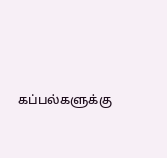கப்பல்களுக்கு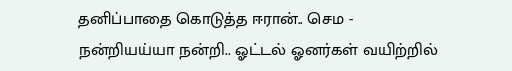தனிப்பாதை கொடுத்த ஈரான்.. செம -
நன்றியய்யா நன்றி.. ஓட்டல் ஓனர்கள் வயிற்றில்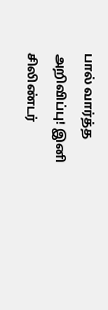பால் வார்த்த அறிவிப்பு! இனி சிலிண்டர்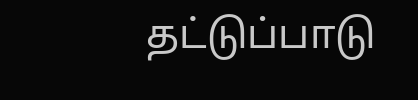தட்டுப்பாடு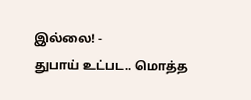இல்லை! -
துபாய் உட்பட.. மொத்த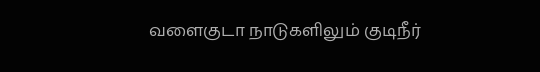வளைகுடா நாடுகளிலும் குடிநீர்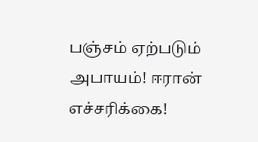பஞ்சம் ஏற்படும் அபாயம்! ஈரான் எச்சரிக்கை!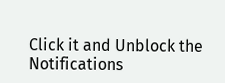Click it and Unblock the Notifications